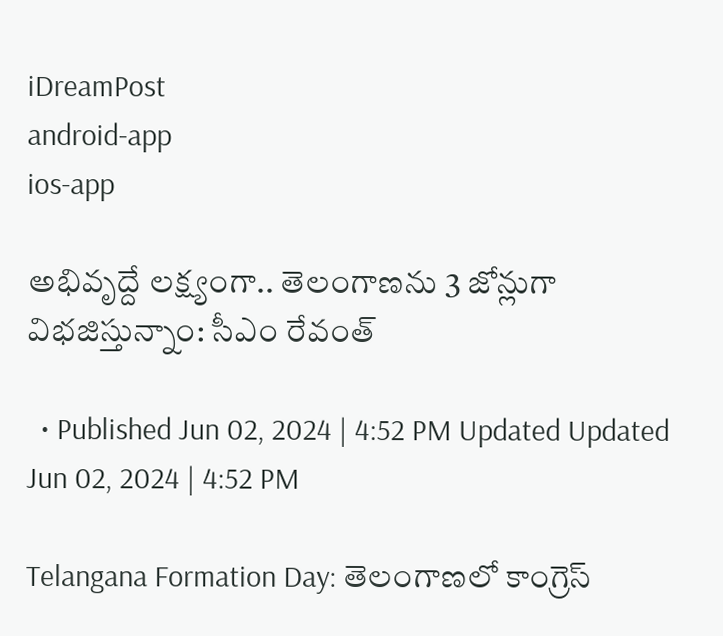iDreamPost
android-app
ios-app

అభివృద్దే లక్ష్యంగా.. తెలంగాణను 3 జోన్లుగా విభజిస్తున్నాం: సీఎం రేవంత్‌

  • Published Jun 02, 2024 | 4:52 PM Updated Updated Jun 02, 2024 | 4:52 PM

Telangana Formation Day: తెలంగాణలో కాంగ్రెస్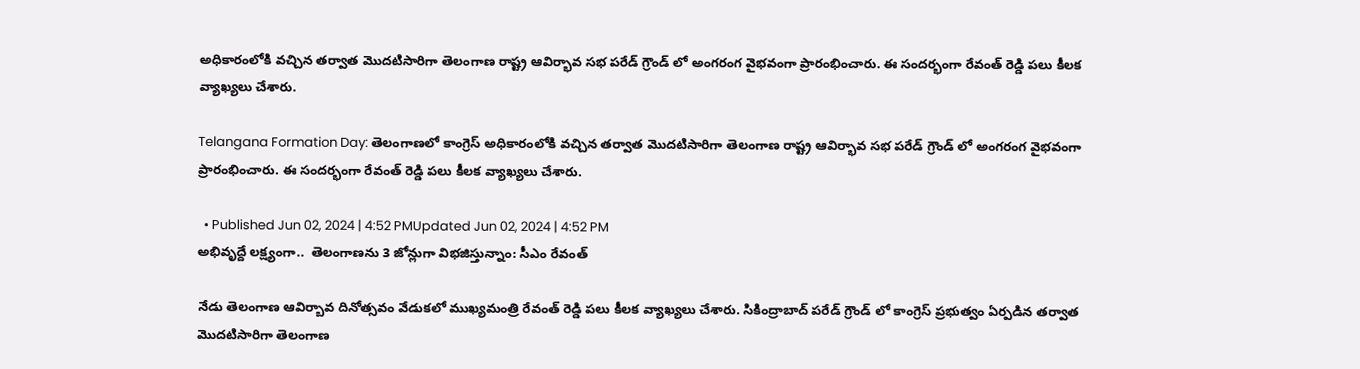అధికారంలోకి వచ్చిన తర్వాత మొదటిసారిగా తెలంగాణ రాష్ట్ర ఆవిర్భావ సభ పరేడ్ గ్రౌండ్ లో అంగరంగ వైభవంగా ప్రారంభించారు. ఈ సందర్భంగా రేవంత్ రెడ్డి పలు కీలక వ్యాఖ్యలు చేశారు.

Telangana Formation Day: తెలంగాణలో కాంగ్రెస్ అధికారంలోకి వచ్చిన తర్వాత మొదటిసారిగా తెలంగాణ రాష్ట్ర ఆవిర్భావ సభ పరేడ్ గ్రౌండ్ లో అంగరంగ వైభవంగా ప్రారంభించారు. ఈ సందర్భంగా రేవంత్ రెడ్డి పలు కీలక వ్యాఖ్యలు చేశారు.

  • Published Jun 02, 2024 | 4:52 PMUpdated Jun 02, 2024 | 4:52 PM
అభివృద్దే లక్ష్యంగా..  తెలంగాణను 3 జోన్లుగా విభజిస్తున్నాం: సీఎం రేవంత్‌

నేడు తెలంగాణ ఆవిర్బావ దినోత్సవం వేడుకలో ముఖ్యమంత్రి రేవంత్ రెడ్డి పలు కీలక వ్యాఖ్యలు చేశారు. సికింద్రాబాద్ పరేడ్ గ్రౌండ్ లో కాంగ్రెస్ ప్రభుత్వం ఏర్పడిన తర్వాత మొదటిసారిగా తెలంగాణ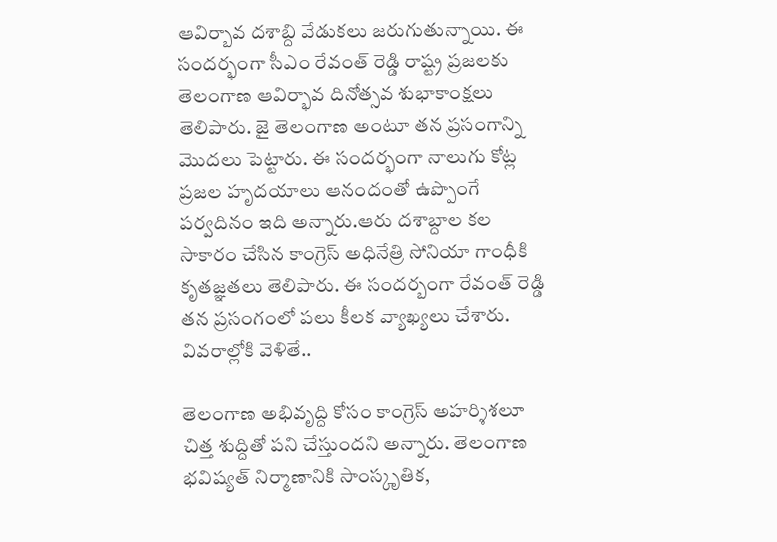ఆవిర్బావ దశాబ్ది వేడుకలు జరుగుతున్నాయి. ఈ సందర్భంగా సీఎం రేవంత్ రెడ్డి రాష్ట్ర ప్రజలకు తెలంగాణ ఆవిర్భావ దినోత్సవ శుభాకాంక్షలు తెలిపారు. జై తెలంగాణ అంటూ తన ప్రసంగాన్ని మొదలు పెట్టారు. ఈ సందర్భంగా నాలుగు కోట్ల ప్రజల హృదయాలు ఆనందంతో ఉప్పొంగే పర్వదినం ఇది అన్నారు.ఆరు దశాబ్దాల కల సాకారం చేసిన కాంగ్రెస్ అధినేత్రి సోనియా గాంధీకి కృతజ్ఞతలు తెలిపారు. ఈ సందర్బంగా రేవంత్ రెడ్డి తన ప్రసంగంలో పలు కీలక వ్యాఖ్యలు చేశారు. వివరాల్లోకి వెళితే..

తెలంగాణ అభివృద్ది కోసం కాంగ్రెస్ అహర్శిశలూ చిత్త శుద్దితో పని చేస్తుందని అన్నారు. తెలంగాణ భవిష్యత్ నిర్మాణానికి సాంస్కృతిక,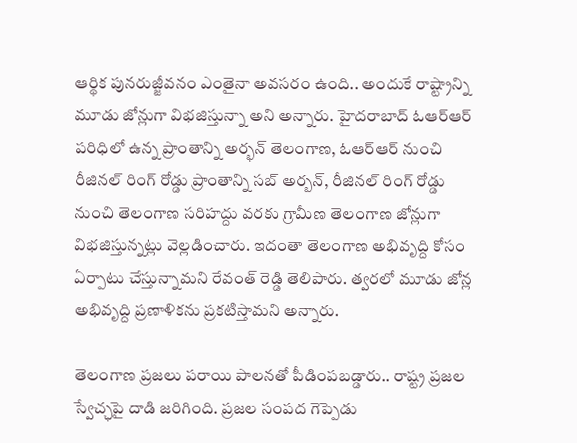ఆర్థిక పునరుజ్జీవనం ఎంతైనా అవసరం ఉంది.. అందుకే రాష్ట్రాన్ని మూడు జోన్లుగా విభజిస్తున్నా అని అన్నారు. హైదరాబాద్ ఓఆర్ఆర్ పరిధిలో ఉన్న ప్రాంతాన్ని అర్భన్ తెలంగాణ, ఓఆర్ఆర్ నుంచి రీజినల్ రింగ్ రోడ్డు ప్రాంతాన్ని సబ్ అర్బన్, రీజినల్ రింగ్ రోడ్డు నుంచి తెలంగాణ సరిహద్దు వరకు గ్రామీణ తెలంగాణ జోన్లుగా విభజిస్తున్నట్లు వెల్లడించారు. ఇదంతా తెలంగాణ అభివృద్ది కోసం ఏర్పాటు చేస్తున్నామని రేవంత్ రెడ్డి తెలిపారు. త్వరలో మూడు జోన్ల అభివృద్ది ప్రణాళికను ప్రకటిస్తామని అన్నారు.

తెలంగాణ ప్రజలు పరాయి పాలనతో పీడింపబడ్డారు.. రాష్ట్ర ప్రజల స్వేచ్ఛపై దాడి జరిగింది. ప్రజల సంపద గెప్పెడు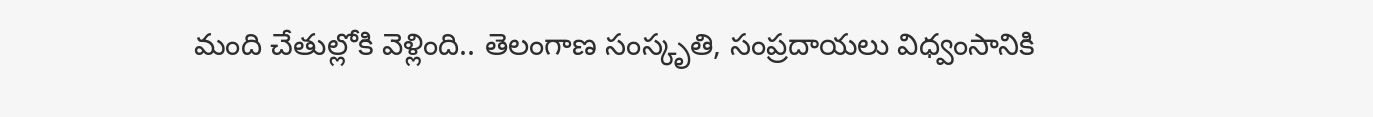మంది చేతుల్లోకి వెళ్లింది.. తెలంగాణ సంస్కృతి, సంప్రదాయలు విధ్వంసానికి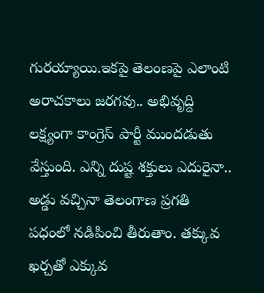గురయ్యాయి.ఇకపై తెలంణపై ఎలాంటి అరాచకాలు జరగవు.. అభివృద్ది లక్ష్యంగా కాంగ్రెస్ పార్టీ ముందడుతు వేస్తుంది. ఎన్ని దుష్ట శక్తులు ఎదురైనా.. అడ్డు వచ్చినా తెలంగాణ ప్రగతి పధంలో నడిపించి తీరుతాం. తక్కువ ఖర్చతో ఎక్కువ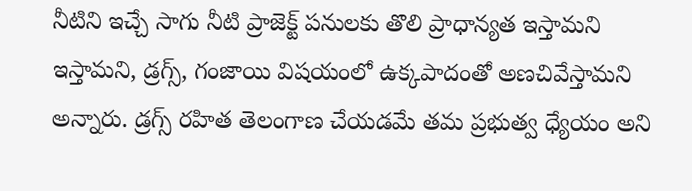నీటిని ఇచ్చే సాగు నీటి ప్రాజెక్ట్ పనులకు తొలి ప్రాధాన్యత ఇస్తామని ఇస్తామని, డ్రగ్స్, గంజాయి విషయంలో ఉక్కపాదంతో అణచివేస్తామని అన్నారు. డ్రగ్స్ రహిత తెలంగాణ చేయడమే తమ ప్రభుత్వ ధ్యేయం అని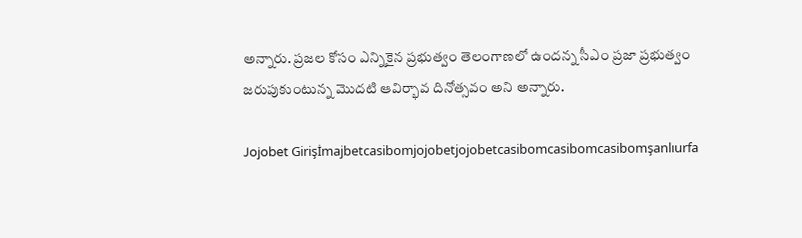అన్నారు. ప్రజల కోసం ఎన్నికైన ప్రభుత్వం తెలంగాణలో ఉందన్న సీఎం ప్రజా ప్రభుత్వం జరుపుకుంటున్న మొదటి ఆవిర్భావ దినోత్సవం అని అన్నారు.

Jojobet Girişİmajbetcasibomjojobetjojobetcasibomcasibomcasibomşanlıurfa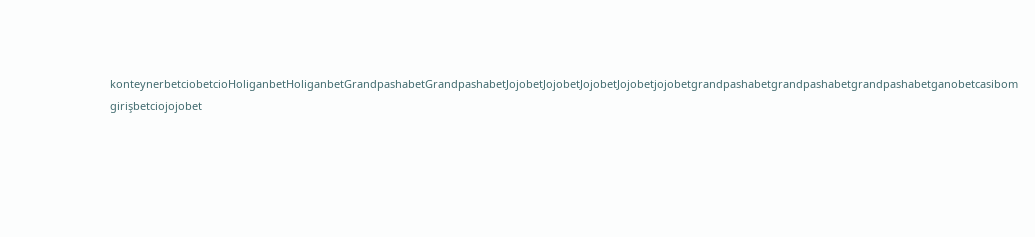konteynerbetciobetcioHoliganbetHoliganbetGrandpashabetGrandpashabetJojobetJojobetJojobetJojobetjojobetgrandpashabetgrandpashabetgrandpashabetganobetcasibom girişbetciojojobet